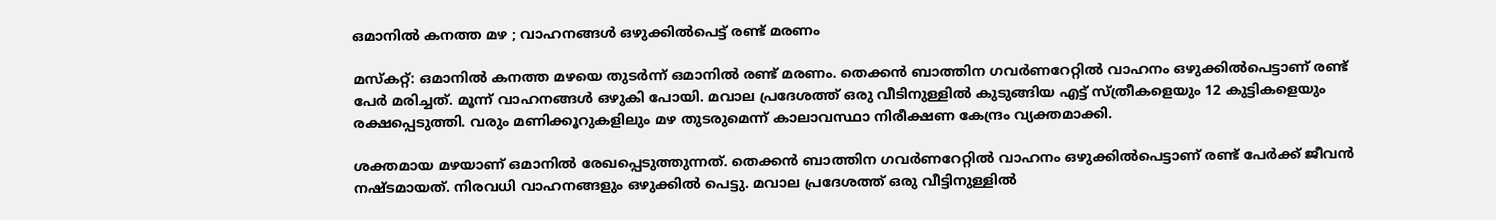ഒമാനിൽ കനത്ത മഴ ; വാഹനങ്ങൾ ഒഴുക്കിൽപെട്ട് രണ്ട് മരണം

മസ്‌കറ്റ്: ഒമാനിൽ കനത്ത മഴയെ തുടർന്ന് ഒമാനിൽ രണ്ട് മരണം. തെക്കൻ ബാത്തിന ഗവർണറേറ്റിൽ വാഹനം ഒഴുക്കിൽപെട്ടാണ് രണ്ട് പേർ മരിച്ചത്. മൂന്ന് വാഹനങ്ങൾ ഒഴുകി പോയി. മവാല പ്രദേശത്ത് ഒരു വീടിനുള്ളിൽ കുടുങ്ങിയ എട്ട് സ്ത്രീകളെയും 12 കുട്ടികളെയും രക്ഷപ്പെടുത്തി. വരും മണിക്കൂറുകളിലും മഴ തുടരുമെന്ന് കാലാവസ്ഥാ നിരീക്ഷണ കേന്ദ്രം വ്യക്തമാക്കി.

ശക്തമായ മഴയാണ് ഒമാനില്‍ രേഖപ്പെടുത്തുന്നത്. തെക്കന്‍ ബാത്തിന ഗവര്‍ണറേറ്റില്‍ വാഹനം ഒഴുക്കില്‍പെട്ടാണ് രണ്ട് പേര്‍ക്ക് ജീവന്‍ നഷ്ടമായത്. നിരവധി വാഹനങ്ങളും ഒഴുക്കില്‍ പെട്ടു. മവാല പ്രദേശത്ത് ഒരു വീട്ടിനുള്ളില്‍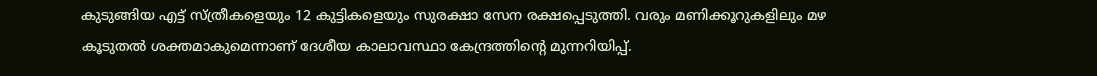കുടുങ്ങിയ എട്ട് സ്ത്രീകളെയും 12 കുട്ടികളെയും സുരക്ഷാ സേന രക്ഷപ്പെടുത്തി. വരും മണിക്കൂറുകളിലും മഴ കൂടുതല്‍ ശക്തമാകുമെന്നാണ് ദേശീയ കാലാവസ്ഥാ കേന്ദ്രത്തിന്റെ മുന്നറിയിപ്പ്.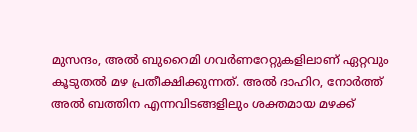മുസന്ദം, അല്‍ ബുറൈമി ഗവര്‍ണറേറ്റുകളിലാണ് ഏറ്റവും കൂടുതല്‍ മഴ പ്രതീക്ഷിക്കുന്നത്. അല്‍ ദാഹിറ, നോര്‍ത്ത് അല്‍ ബത്തിന എന്നവിടങ്ങളിലും ശക്തമായ മഴക്ക്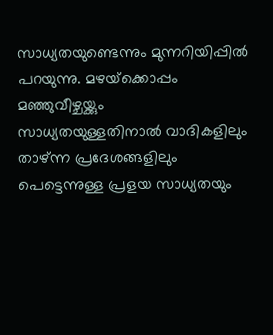സാധ്യതയുണ്ടെന്നും മുന്നറിയിപ്പില്‍ പറയുന്നു. മഴയ്‌ക്കൊപ്പം മഞ്ഞുവീഴ്ചയ്ക്കും സാധ്യതയുള്ളതിനാല്‍ വാദികളിലും താഴ്ന്ന പ്രദേശങ്ങളിലും പെട്ടെന്നുള്ള പ്രളയ സാധ്യതയും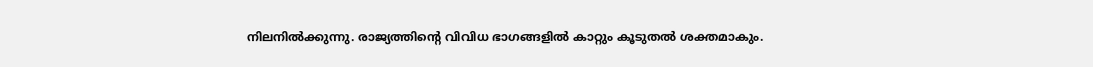നിലനില്‍ക്കുന്നു. രാജ്യത്തിന്റെ വിവിധ ഭാഗങ്ങളില്‍ കാറ്റും കൂടുതല്‍ ശക്തമാകും.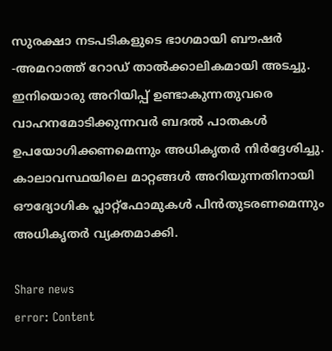സുരക്ഷാ നടപടികളുടെ ഭാഗമായി ബൗഷര്‍ -അമറാത്ത് റോഡ് താല്‍ക്കാലികമായി അടച്ചു. ഇനിയൊരു അറിയിപ്പ് ഉണ്ടാകുന്നതുവരെ വാഹനമോടിക്കുന്നവര്‍ ബദല്‍ പാതകള്‍ ഉപയോഗിക്കണമെന്നും അധികൃതര്‍ നിര്‍ദ്ദേശിച്ചു. കാലാവസ്ഥയിലെ മാറ്റങ്ങള്‍ അറിയുന്നതിനായി ഔദ്യോഗിക പ്ലാറ്റ്‌ഫോമുകള്‍ പിന്‍തുടരണമെന്നും അധികൃതര്‍ വ്യക്തമാക്കി.

Share news
error: Content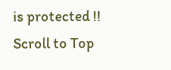is protected !!
Scroll to Top